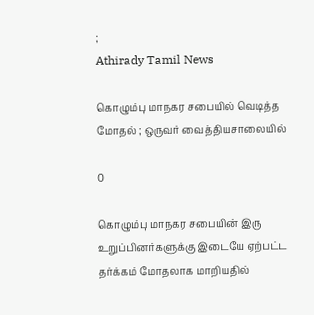;
Athirady Tamil News

கொழும்பு மாநகர சபையில் வெடித்த மோதல் ; ஒருவர் வைத்தியசாலையில்

0

கொழும்பு மாநகர சபையின் இரு உறுப்பினர்களுக்கு இடையே ஏற்பட்ட தர்க்கம் மோதலாக மாறியதில்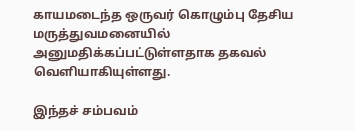காயமடைந்த ஒருவர் கொழும்பு தேசிய மருத்துவமனையில் அனுமதிக்கப்பட்டுள்ளதாக தகவல் வெளியாகியுள்ளது.

இந்தச் சம்பவம்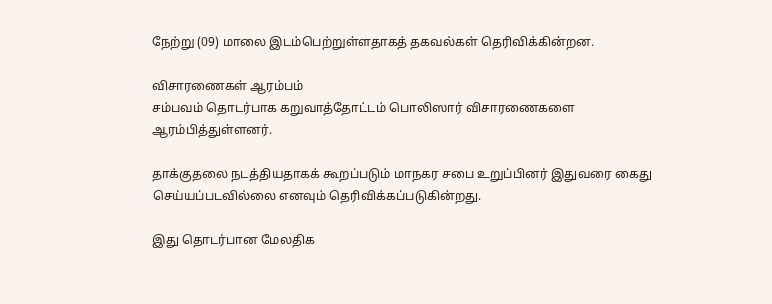நேற்று (09) மாலை இடம்பெற்றுள்ளதாகத் தகவல்கள் தெரிவிக்கின்றன.

விசாரணைகள் ஆரம்பம்
சம்பவம் தொடர்பாக கறுவாத்தோட்டம் பொலிஸார் விசாரணைகளை ஆரம்பித்துள்ளனர்.

தாக்குதலை நடத்தியதாகக் கூறப்படும் மாநகர சபை உறுப்பினர் இதுவரை கைது செய்யப்படவில்லை எனவும் தெரிவிக்கப்படுகின்றது.

இது தொடர்பான மேலதிக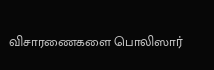விசாரணைகளை பொலிஸார்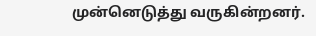முன்னெடுத்து வருகின்றனர்.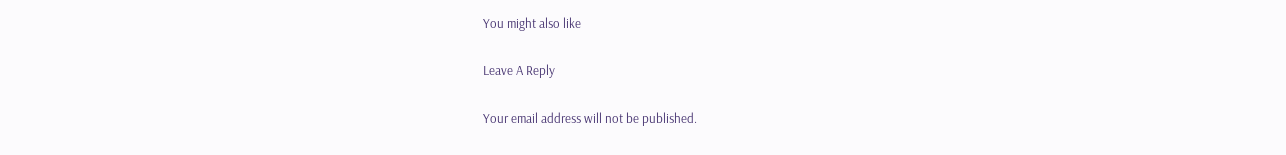You might also like

Leave A Reply

Your email address will not be published.